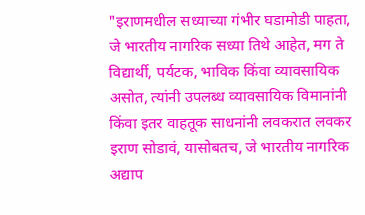"इराणमधील सध्याच्या गंभीर घडामोडी पाहता, जे भारतीय नागरिक सध्या तिथे आहेत, मग ते विद्यार्थी, पर्यटक, भाविक किंवा व्यावसायिक असोत, त्यांनी उपलब्ध व्यावसायिक विमानांनी किंवा इतर वाहतूक साधनांनी लवकरात लवकर इराण सोडावं, यासोबतच, जे भारतीय नागरिक अद्याप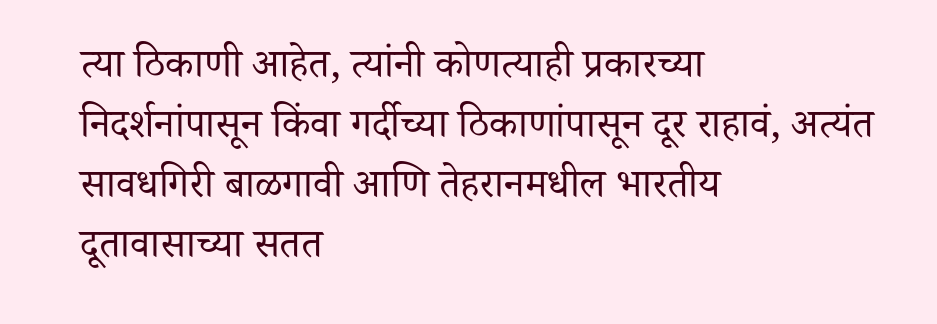त्या ठिकाणी आहेत, त्यांनी कोणत्याही प्रकारच्या निदर्शनांपासून किंवा गर्दीच्या ठिकाणांपासून दूर राहावं, अत्यंत सावधगिरी बाळगावी आणि तेहरानमधील भारतीय दूतावासाच्या सतत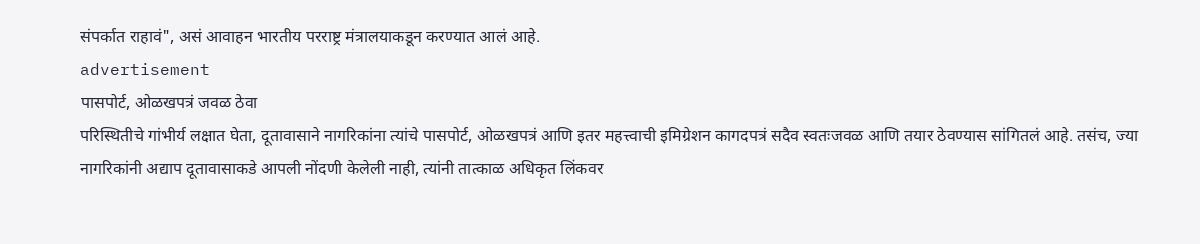संपर्कात राहावं", असं आवाहन भारतीय परराष्ट्र मंत्रालयाकडून करण्यात आलं आहे.
advertisement
पासपोर्ट, ओळखपत्रं जवळ ठेवा
परिस्थितीचे गांभीर्य लक्षात घेता, दूतावासाने नागरिकांना त्यांचे पासपोर्ट, ओळखपत्रं आणि इतर महत्त्वाची इमिग्रेशन कागदपत्रं सदैव स्वतःजवळ आणि तयार ठेवण्यास सांगितलं आहे. तसंच, ज्या नागरिकांनी अद्याप दूतावासाकडे आपली नोंदणी केलेली नाही, त्यांनी तात्काळ अधिकृत लिंकवर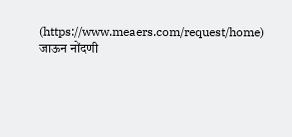(https://www.meaers.com/request/home)
जाऊन नोंदणी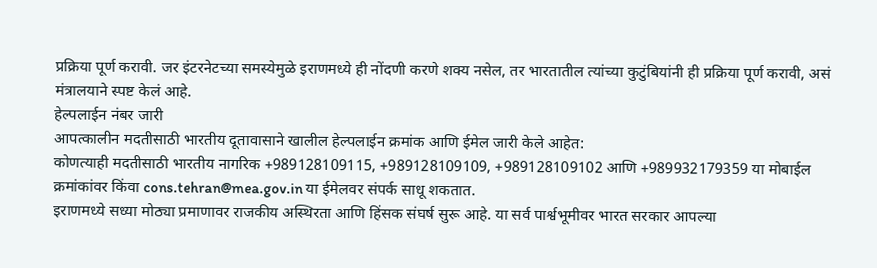प्रक्रिया पूर्ण करावी. जर इंटरनेटच्या समस्येमुळे इराणमध्ये ही नोंदणी करणे शक्य नसेल, तर भारतातील त्यांच्या कुटुंबियांनी ही प्रक्रिया पूर्ण करावी, असं मंत्रालयाने स्पष्ट केलं आहे.
हेल्पलाईन नंबर जारी
आपत्कालीन मदतीसाठी भारतीय दूतावासाने खालील हेल्पलाईन क्रमांक आणि ईमेल जारी केले आहेत:
कोणत्याही मदतीसाठी भारतीय नागरिक +989128109115, +989128109109, +989128109102 आणि +989932179359 या मोबाईल क्रमांकांवर किंवा cons.tehran@mea.gov.in या ईमेलवर संपर्क साधू शकतात.
इराणमध्ये सध्या मोठ्या प्रमाणावर राजकीय अस्थिरता आणि हिंसक संघर्ष सुरू आहे. या सर्व पार्श्वभूमीवर भारत सरकार आपल्या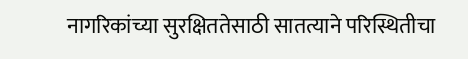नागरिकांच्या सुरक्षिततेसाठी सातत्याने परिस्थितीचा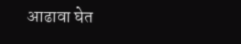आढावा घेत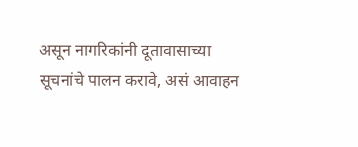असून नागरिकांनी दूतावासाच्या सूचनांचे पालन करावे, असं आवाहन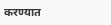करण्यात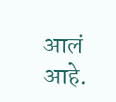आलं आहे.